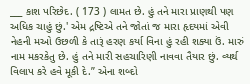___ કાશ પરિછેદ. ( 173 ) લામત છે. હું તને મારા પ્રાણથી પણ અધિક ચાહું છું.' એમ દ્રષ્ટિએ તને જોતાં જ મારા હૃદયમાં એવી નેહની મઓ ઉછળી કે તારૂં હરણ કર્યા વિના હું રહી શક્યા ઉં. મારું નામ મકરકેતુ છે. હું તને મારી સહચારિણી નાવવા તૈયાર છું. વ્યર્થ વિલાપ કરે હવે મૂકી દે.” એના શબ્દો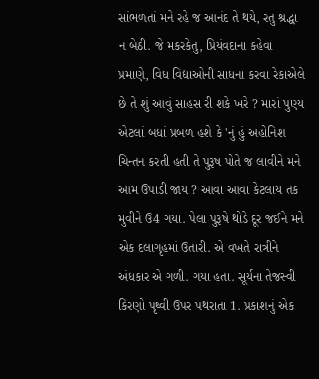સાંભળતાં મને રહે જ આનંદ તે થયે, રતુ શ્રદ્ધા ન બેઠી. જે મકરકેતુ, પ્રિયંવદાના કહેવા પ્રમાણે, વિધ વિદ્યાઓની સાધના કરવા રેકાએલે છે તે શું આવું સાહસ રી શકે ખરે ? મારાં પુણ્ય એટલાં બધાં પ્રબળ હશે કે 'નું હું અહોનિશ ચિન્તન કરતી હતી તે પુરૂષ પોતે જ લાવીને મને આમ ઉપાડી જાય ? આવા આવા કેટલાય તક મુવીને ઉ4 ગયા. પેલા પુરૂષે થોડે દૂર જઈને મને એક દલાગૃહમાં ઉતારી. એ વખતે રાત્રીને અંધકાર એ ગળી. ગયા હતા. સૂર્યના તેજસ્વી કિરણો પૃથ્વી ઉપર પથરાતા 1. પ્રકાશનું એક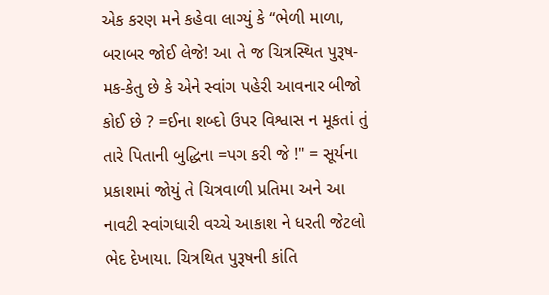એક કરણ મને કહેવા લાગ્યું કે “ભેળી માળા, બરાબર જોઈ લેજે! આ તે જ ચિત્રસ્થિત પુરૂષ-મક-કેતુ છે કે એને સ્વાંગ પહેરી આવનાર બીજો કોઈ છે ? =ઈના શબ્દો ઉપર વિશ્વાસ ન મૂકતાં તું તારે પિતાની બુદ્ધિના =પગ કરી જે !" = સૂર્યના પ્રકાશમાં જોયું તે ચિત્રવાળી પ્રતિમા અને આ નાવટી સ્વાંગધારી વચ્ચે આકાશ ને ધરતી જેટલો ભેદ દેખાયા. ચિત્રથિત પુરૂષની કાંતિ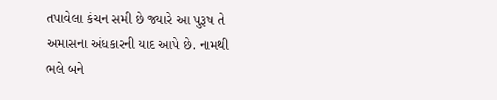તપાવેલા કંચન સમી છે જ્યારે આ પુરૂષ તે અમાસના અંધકારની યાદ આપે છે. નામથી ભલે બને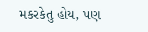મકરકેતુ હોય, પણ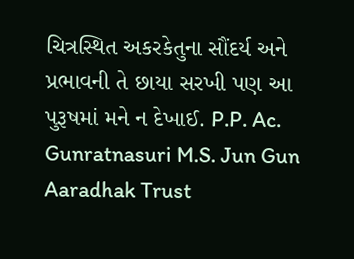ચિત્રસ્થિત અકરકેતુના સૌંદર્ય અને પ્રભાવની તે છાયા સરખી પણ આ પુરૂષમાં મને ન દેખાઈ. P.P. Ac. Gunratnasuri M.S. Jun Gun Aaradhak Trust